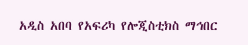አዲስ አበባ የአፍሪካ የሎጂስቲክስ ማኅበር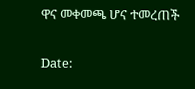ዋና መቀመጫ ሆና ተመረጠች

Date: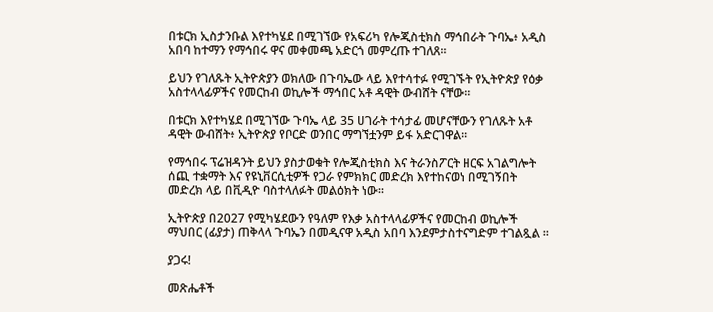በቱርክ ኢስታንቡል እየተካሄደ በሚገኘው የአፍሪካ የሎጂስቲክስ ማኅበራት ጉባኤ፥ አዲስ አበባ ከተማን የማኅበሩ ዋና መቀመጫ አድርጎ መምረጡ ተገለጸ።

ይህን የገለጹት ኢትዮጵያን ወክለው በጉባኤው ላይ እየተሳተፉ የሚገኙት የኢትዮጵያ የዕቃ አስተላላፊዎችና የመርከብ ወኪሎች ማኅበር አቶ ዳዊት ውብሸት ናቸው።

በቱርክ እየተካሄደ በሚገኘው ጉባኤ ላይ 35 ሀገራት ተሳታፊ መሆናቸውን የገለጹት አቶ ዳዊት ውብሸት፥ ኢትዮጵያ የቦርድ ወንበር ማግኘቷንም ይፋ አድርገዋል።

የማኅበሩ ፕሬዝዳንት ይህን ያስታወቁት የሎጂስቲክስ እና ትራንስፖርት ዘርፍ አገልግሎት ሰጪ ተቋማት እና የዩኒቨርሲቲዎች የጋራ የምክክር መድረክ እየተከናወነ በሚገኝበት መድረክ ላይ በቪዲዮ ባስተላለፉት መልዕክት ነው።

ኢትዮጵያ በ2027 የሚካሄደውን የዓለም የእቃ አስተላላፊዎችና የመርከብ ወኪሎች ማህበር (ፊያታ) ጠቅላላ ጉባኤን በመዲናዋ አዲስ አበባ እንደምታስተናግድም ተገልጿል ።

ያጋሩ!

መጽሔቶች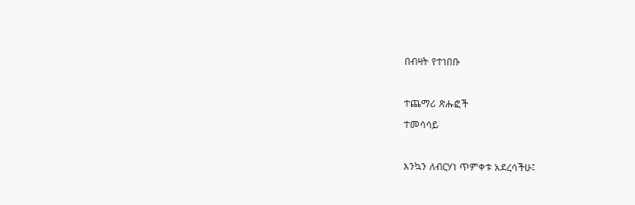በብዛት የተነበቡ

ተጨማሪ ጽሑፎች
ተመሳሳይ

እንኳን ለብርሃነ ጥምቀቱ አደረሳችሁ፤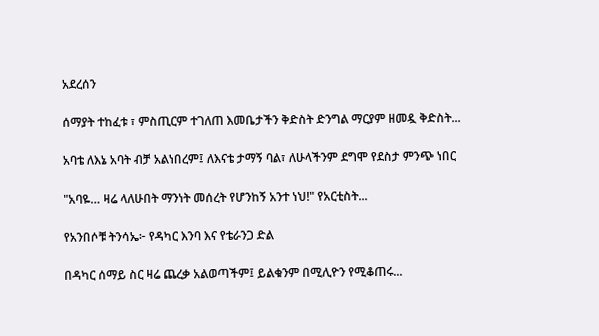አደረሰን

ሰማያት ተከፈቱ ፣ ምስጢርም ተገለጠ እመቤታችን ቅድስት ድንግል ማርያም ዘመዷ ቅድስት...

አባቴ ለእኔ አባት ብቻ አልነበረም፤ ለእናቴ ታማኝ ባል፣ ለሁላችንም ደግሞ የደስታ ምንጭ ነበር

"አባዬ… ዛሬ ላለሁበት ማንነት መሰረት የሆንከኝ አንተ ነህ!" የአርቲስት...

የአንበሶቹ ትንሳኤ፦ የዳካር እንባ እና የቴራንጋ ድል

በዳካር ሰማይ ስር ዛሬ ጨረቃ አልወጣችም፤ ይልቁንም በሚሊዮን የሚቆጠሩ...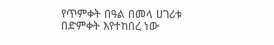የጥምቀት በዓል በመላ ሀገሪቱ በድምቀት እየተከበረ ነው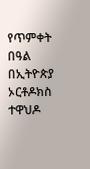የጥምቀት በዓል በኢትዮጵያ ኦርቶዶክስ ተዋህዶ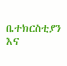ቤተክርስቲያን እና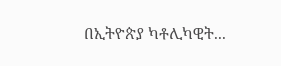በኢትዮጵያ ካቶሊካዊት...